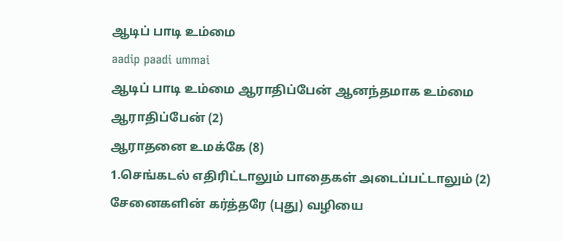ஆடிப் பாடி உம்மை
aadip paadi ummai
ஆடிப் பாடி உம்மை ஆராதிப்பேன் ஆனந்தமாக உம்மை ஆராதிப்பேன் (2)
ஆராதனை உமக்கே (8)
1.செங்கடல் எதிரிட்டாலும் பாதைகள் அடைப்பட்டாலும் (2) சேனைகளின் கர்த்தரே (புது) வழியை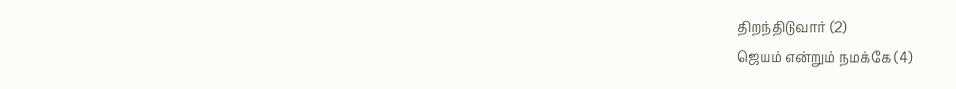திறந்திடுவார் (2)
ஜெயம் என்றும் நமக்கே (4)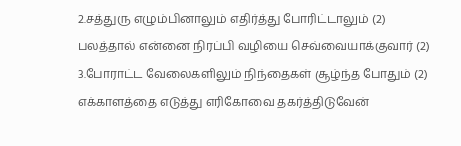2.சத்துரு எழும்பினாலும் எதிர்த்து போரிட்டாலும் (2) பலத்தால் என்னை நிரப்பி வழியை செவ்வையாக்குவார் (2)
3.போராட்ட வேலைகளிலும் நிந்தைகள் சூழ்ந்த போதும் (2) எக்காளத்தை எடுத்து எரிகோவை தகர்த்திடுவேன்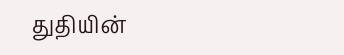துதியின்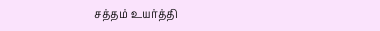சத்தம் உயர்த்தி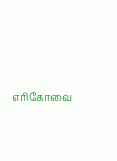எரிகோவை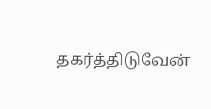தகர்த்திடுவேன்